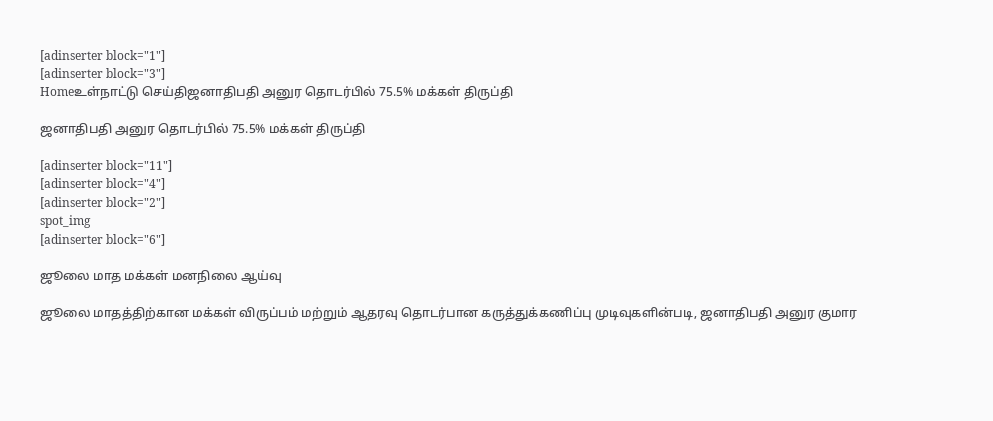[adinserter block="1"]
[adinserter block="3"]
Homeஉள்நாட்டு செய்திஜனாதிபதி அனுர தொடர்பில் 75.5% மக்கள் திருப்தி

ஜனாதிபதி அனுர தொடர்பில் 75.5% மக்கள் திருப்தி

[adinserter block="11"]
[adinserter block="4"]
[adinserter block="2"]
spot_img
[adinserter block="6"]

ஜூலை மாத மக்கள் மனநிலை ஆய்வு

ஜூலை மாதத்திற்கான மக்கள் விருப்பம் மற்றும் ஆதரவு தொடர்பான கருத்துக்கணிப்பு முடிவுகளின்படி, ஜனாதிபதி அனுர குமார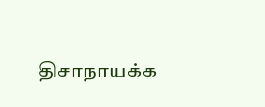திசாநாயக்க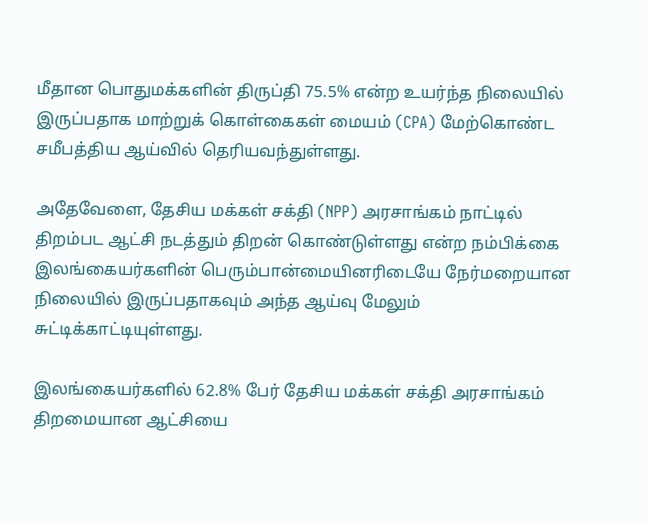மீதான பொதுமக்களின் திருப்தி 75.5% என்ற உயர்ந்த நிலையில் இருப்பதாக மாற்றுக் கொள்கைகள் மையம் (CPA) மேற்கொண்ட சமீபத்திய ஆய்வில் தெரியவந்துள்ளது.

அதேவேளை, தேசிய மக்கள் சக்தி (NPP) அரசாங்கம் நாட்டில் திறம்பட ஆட்சி நடத்தும் திறன் கொண்டுள்ளது என்ற நம்பிக்கை இலங்கையர்களின் பெரும்பான்மையினரிடையே நேர்மறையான நிலையில் இருப்பதாகவும் அந்த ஆய்வு மேலும் சுட்டிக்காட்டியுள்ளது.

இலங்கையர்களில் 62.8% பேர் தேசிய மக்கள் சக்தி அரசாங்கம் திறமையான ஆட்சியை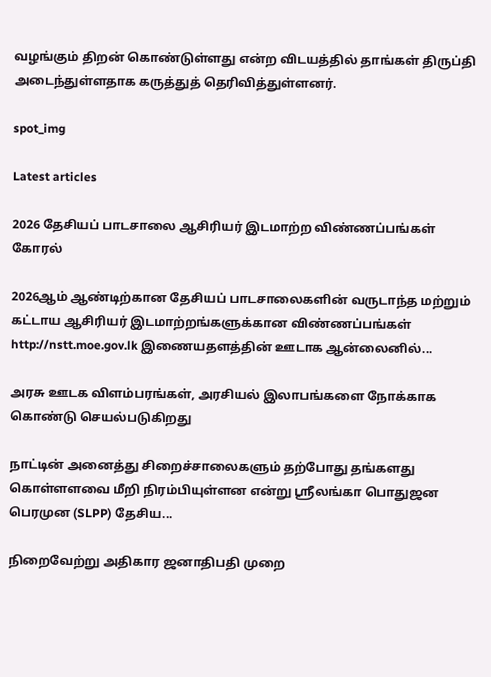வழங்கும் திறன் கொண்டுள்ளது என்ற விடயத்தில் தாங்கள் திருப்தி அடைந்துள்ளதாக கருத்துத் தெரிவித்துள்ளனர்.

spot_img

Latest articles

2026 தேசியப் பாடசாலை ஆசிரியர் இடமாற்ற விண்ணப்பங்கள் கோரல்

2026ஆம் ஆண்டிற்கான தேசியப் பாடசாலைகளின் வருடாந்த மற்றும் கட்டாய ஆசிரியர் இடமாற்றங்களுக்கான விண்ணப்பங்கள் http://nstt.moe.gov.lk இணையதளத்தின் ஊடாக ஆன்லைனில்...

அரசு ஊடக விளம்பரங்கள், அரசியல் இலாபங்களை நோக்காக கொண்டு செயல்படுகிறது

நாட்டின் அனைத்து சிறைச்சாலைகளும் தற்போது தங்களது கொள்ளளவை மீறி நிரம்பியுள்ளன என்று ஸ்ரீலங்கா பொதுஜன பெரமுன (SLPP) தேசிய...

நிறைவேற்று அதிகார ஜனாதிபதி முறை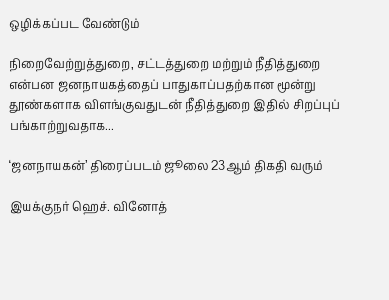ஒழிக்கப்பட வேண்டும்

நிறைவேற்றுத்துறை, சட்டத்துறை மற்றும் நீதித்துறை என்பன ஜனநாயகத்தைப் பாதுகாப்பதற்கான மூன்று தூண்களாக விளங்குவதுடன் நீதித்துறை இதில் சிறப்புப் பங்காற்றுவதாக...

‘ஜனநாயகன்’ திரைப்படம் ஜூலை 23ஆம் திகதி வரும்

இயக்குநர் ஹெச். வினோத்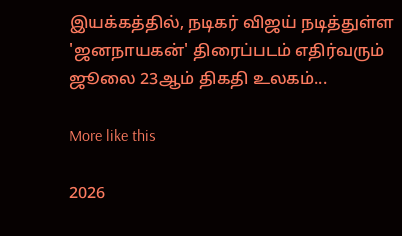இயக்கத்தில், நடிகர் விஜய் நடித்துள்ள 'ஜனநாயகன்' திரைப்படம் எதிர்வரும் ஜூலை 23ஆம் திகதி உலகம்...

More like this

2026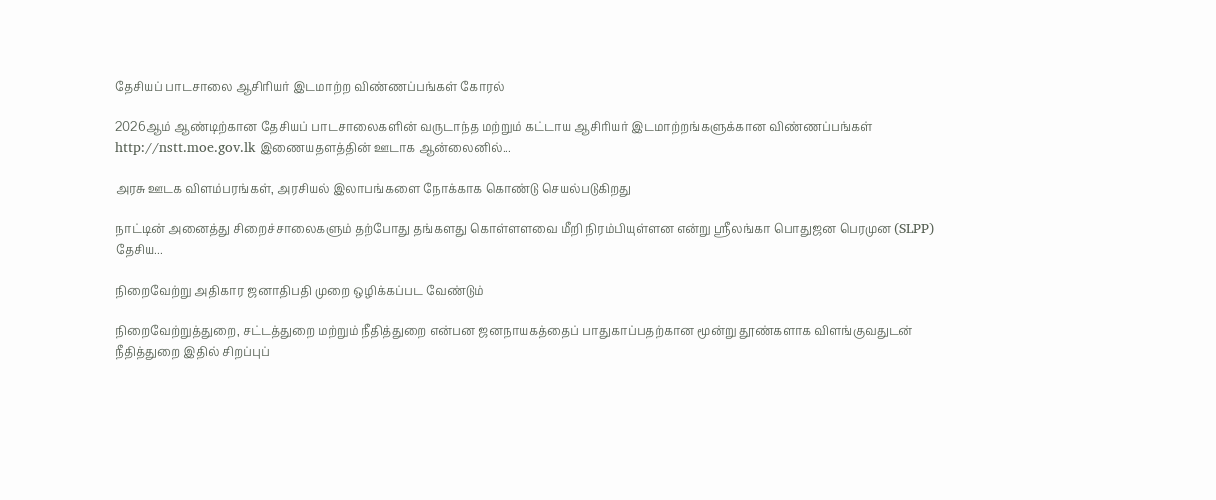தேசியப் பாடசாலை ஆசிரியர் இடமாற்ற விண்ணப்பங்கள் கோரல்

2026ஆம் ஆண்டிற்கான தேசியப் பாடசாலைகளின் வருடாந்த மற்றும் கட்டாய ஆசிரியர் இடமாற்றங்களுக்கான விண்ணப்பங்கள் http://nstt.moe.gov.lk இணையதளத்தின் ஊடாக ஆன்லைனில்...

அரசு ஊடக விளம்பரங்கள், அரசியல் இலாபங்களை நோக்காக கொண்டு செயல்படுகிறது

நாட்டின் அனைத்து சிறைச்சாலைகளும் தற்போது தங்களது கொள்ளளவை மீறி நிரம்பியுள்ளன என்று ஸ்ரீலங்கா பொதுஜன பெரமுன (SLPP) தேசிய...

நிறைவேற்று அதிகார ஜனாதிபதி முறை ஒழிக்கப்பட வேண்டும்

நிறைவேற்றுத்துறை, சட்டத்துறை மற்றும் நீதித்துறை என்பன ஜனநாயகத்தைப் பாதுகாப்பதற்கான மூன்று தூண்களாக விளங்குவதுடன் நீதித்துறை இதில் சிறப்புப்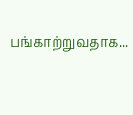பங்காற்றுவதாக...